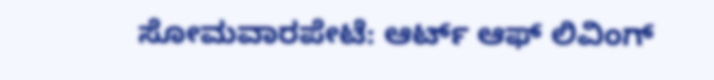ಸೋಮವಾರಪೇಟೆ: ಆರ್ಟ್ ಆಫ್ ಲಿವಿಂಗ್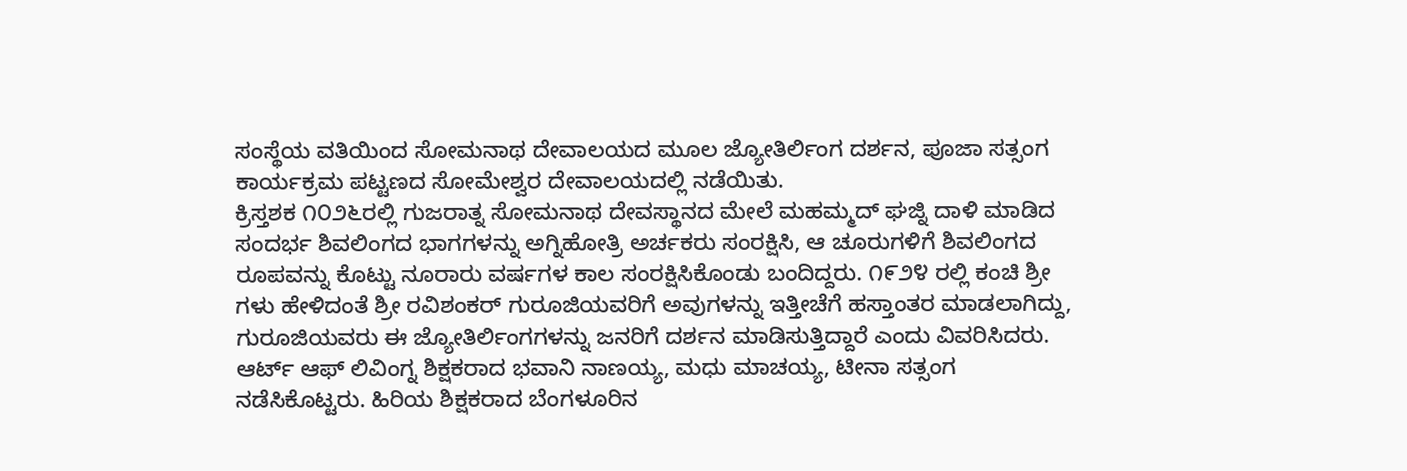ಸಂಸ್ಥೆಯ ವತಿಯಿಂದ ಸೋಮನಾಥ ದೇವಾಲಯದ ಮೂಲ ಜ್ಯೋತಿರ್ಲಿಂಗ ದರ್ಶನ, ಪೂಜಾ ಸತ್ಸಂಗ ಕಾರ್ಯಕ್ರಮ ಪಟ್ಟಣದ ಸೋಮೇಶ್ವರ ದೇವಾಲಯದಲ್ಲಿ ನಡೆಯಿತು.
ಕ್ರಿಸ್ತಶಕ ೧೦೨೬ರಲ್ಲಿ ಗುಜರಾತ್ನ ಸೋಮನಾಥ ದೇವಸ್ಥಾನದ ಮೇಲೆ ಮಹಮ್ಮದ್ ಘಜ್ನಿ ದಾಳಿ ಮಾಡಿದ ಸಂದರ್ಭ ಶಿವಲಿಂಗದ ಭಾಗಗಳನ್ನು ಅಗ್ನಿಹೋತ್ರಿ ಅರ್ಚಕರು ಸಂರಕ್ಷಿಸಿ, ಆ ಚೂರುಗಳಿಗೆ ಶಿವಲಿಂಗದ ರೂಪವನ್ನು ಕೊಟ್ಟು ನೂರಾರು ವರ್ಷಗಳ ಕಾಲ ಸಂರಕ್ಷಿಸಿಕೊಂಡು ಬಂದಿದ್ದರು. ೧೯೨೪ ರಲ್ಲಿ ಕಂಚಿ ಶ್ರೀ ಗಳು ಹೇಳಿದಂತೆ ಶ್ರೀ ರವಿಶಂಕರ್ ಗುರೂಜಿಯವರಿಗೆ ಅವುಗಳನ್ನು ಇತ್ತೀಚೆಗೆ ಹಸ್ತಾಂತರ ಮಾಡಲಾಗಿದ್ದು, ಗುರೂಜಿಯವರು ಈ ಜ್ಯೋತಿರ್ಲಿಂಗಗಳನ್ನು ಜನರಿಗೆ ದರ್ಶನ ಮಾಡಿಸುತ್ತಿದ್ದಾರೆ ಎಂದು ವಿವರಿಸಿದರು.
ಆರ್ಟ್ ಆಫ್ ಲಿವಿಂಗ್ನ ಶಿಕ್ಷಕರಾದ ಭವಾನಿ ನಾಣಯ್ಯ, ಮಧು ಮಾಚಯ್ಯ, ಟೀನಾ ಸತ್ಸಂಗ ನಡೆಸಿಕೊಟ್ಟರು. ಹಿರಿಯ ಶಿಕ್ಷಕರಾದ ಬೆಂಗಳೂರಿನ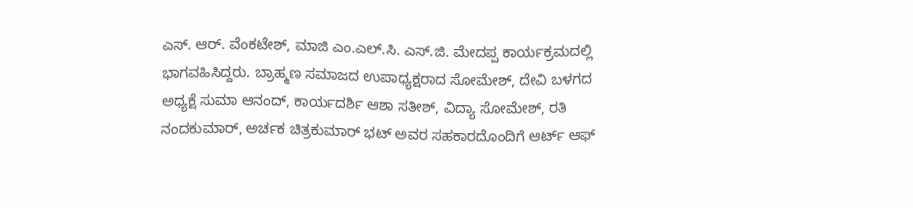ಎಸ್. ಆರ್. ವೆಂಕಟೇಶ್, ಮಾಜಿ ಎಂ.ಎಲ್.ಸಿ. ಎಸ್.ಜಿ. ಮೇದಪ್ಪ ಕಾರ್ಯಕ್ರಮದಲ್ಲಿ ಭಾಗವಹಿಸಿದ್ದರು. ಬ್ರಾಹ್ಮಣ ಸಮಾಜದ ಉಪಾಧ್ಯಕ್ಷರಾದ ಸೋಮೇಶ್, ದೇವಿ ಬಳಗದ ಅಧ್ಯಕ್ಷೆ ಸುಮಾ ಆನಂದ್, ಕಾರ್ಯದರ್ಶಿ ಆಶಾ ಸತೀಶ್, ವಿದ್ಯಾ ಸೋಮೇಶ್, ರತಿ ನಂದಕುಮಾರ್, ಅರ್ಚಕ ಚಿತ್ರಕುಮಾರ್ ಭಟ್ ಅವರ ಸಹಕಾರದೊಂದಿಗೆ ಆರ್ಟ್ ಆಫ್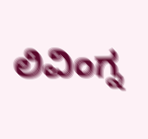ಲಿವಿಂಗ್ನ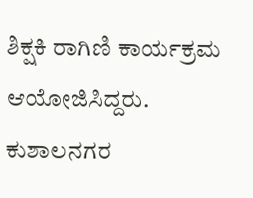ಶಿಕ್ಷಕಿ ರಾಗಿಣಿ ಕಾರ್ಯಕ್ರಮ ಆಯೋಜಿಸಿದ್ದರು. ಕುಶಾಲನಗರ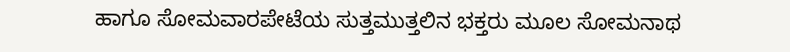ಹಾಗೂ ಸೋಮವಾರಪೇಟೆಯ ಸುತ್ತಮುತ್ತಲಿನ ಭಕ್ತರು ಮೂಲ ಸೋಮನಾಥ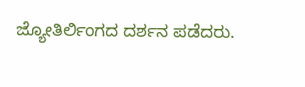ಜ್ಯೋತಿರ್ಲಿಂಗದ ದರ್ಶನ ಪಡೆದರು.